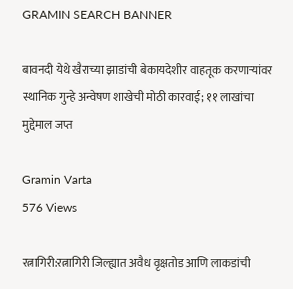GRAMIN SEARCH BANNER

बावनदी येथे खैराच्या झाडांची बेकायदेशीर वाहतूक करणाऱ्यांवर स्थानिक गुन्हे अन्वेषण शाखेची मोठी कारवाई; ११ लाखांचा मुद्देमाल जप्त

Gramin Varta
576 Views

रत्नागिरी:रत्नागिरी जिल्ह्यात अवैध वृक्षतोड आणि लाकडांची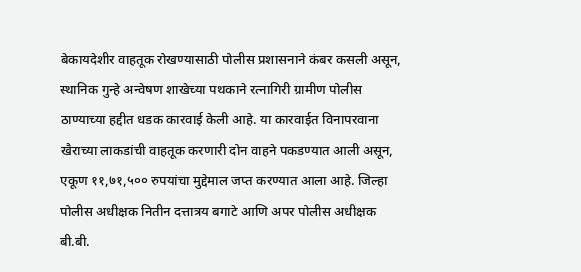बेकायदेशीर वाहतूक रोखण्यासाठी पोलीस प्रशासनाने कंबर कसली असून, स्थानिक गुन्हे अन्वेषण शाखेच्या पथकाने रत्नागिरी ग्रामीण पोलीस ठाण्याच्या हद्दीत धडक कारवाई केली आहे. या कारवाईत विनापरवाना खैराच्या लाकडांची वाहतूक करणारी दोन वाहने पकडण्यात आली असून, एकूण ११,७१,५०० रुपयांचा मुद्देमाल जप्त करण्यात आला आहे. जिल्हा पोलीस अधीक्षक नितीन दत्तात्रय बगाटे आणि अपर पोलीस अधीक्षक बी.बी.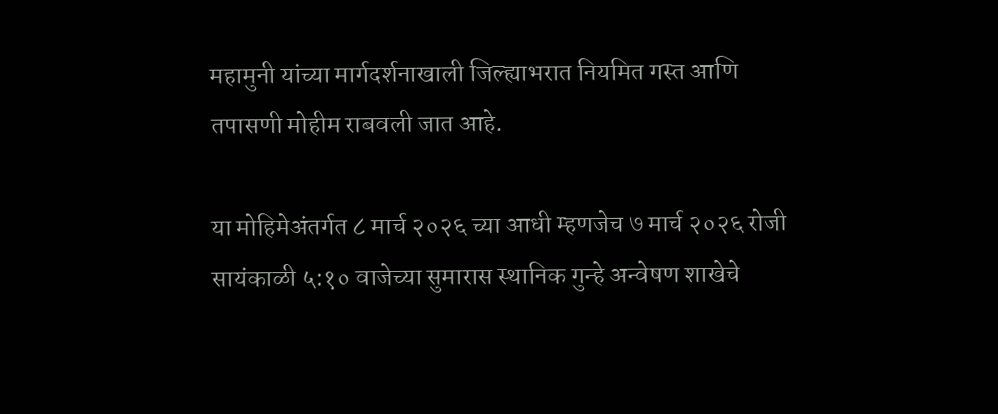महामुनी यांच्या मार्गदर्शनाखाली जिल्ह्याभरात नियमित गस्त आणि तपासणी मोहीम राबवली जात आहे.

या मोहिमेअंतर्गत ८ मार्च २०२६ च्या आधी म्हणजेच ७ मार्च २०२६ रोजी सायंकाळी ५:१० वाजेच्या सुमारास स्थानिक गुन्हे अन्वेषण शाखेचे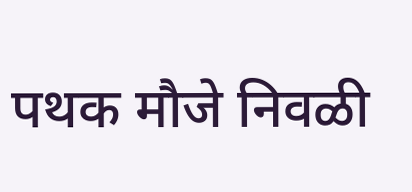पथक मौजे निवळी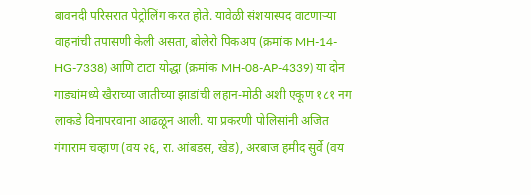बावनदी परिसरात पेट्रोलिंग करत होते. यावेळी संशयास्पद वाटणाऱ्या वाहनांची तपासणी केली असता, बोलेरो पिकअप (क्रमांक MH-14-HG-7338) आणि टाटा योद्धा (क्रमांक MH-08-AP-4339) या दोन गाड्यांमध्ये खैराच्या जातीच्या झाडांची लहान-मोठी अशी एकूण १८१ नग लाकडे विनापरवाना आढळून आली. या प्रकरणी पोलिसांनी अजित गंगाराम चव्हाण (वय २६, रा. आंबडस, खेड), अरबाज हमीद सुर्वे (वय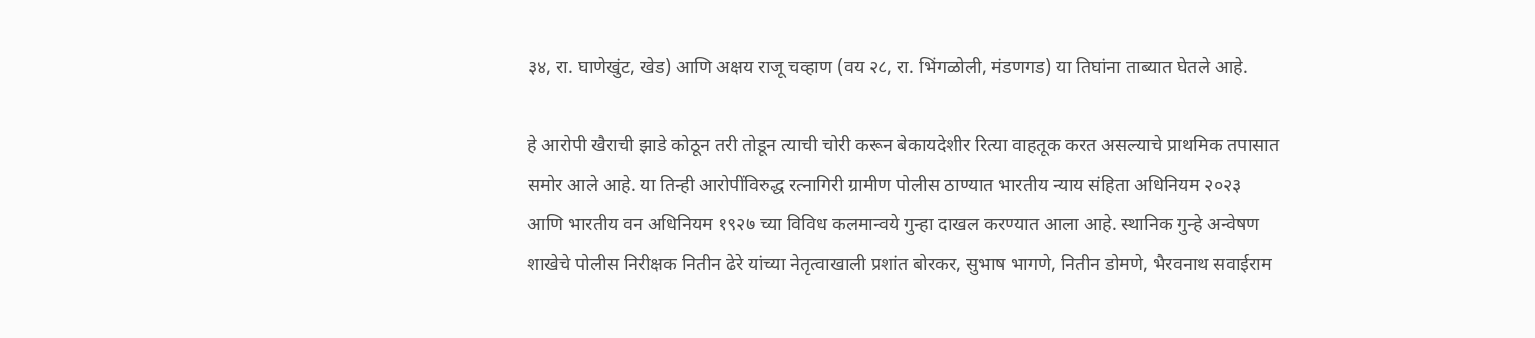३४, रा. घाणेखुंट, खेड) आणि अक्षय राजू चव्हाण (वय २८, रा. भिंगळोली, मंडणगड) या तिघांना ताब्यात घेतले आहे.

हे आरोपी खैराची झाडे कोठून तरी तोडून त्याची चोरी करून बेकायदेशीर रित्या वाहतूक करत असल्याचे प्राथमिक तपासात समोर आले आहे. या तिन्ही आरोपींविरुद्ध रत्नागिरी ग्रामीण पोलीस ठाण्यात भारतीय न्याय संहिता अधिनियम २०२३ आणि भारतीय वन अधिनियम १९२७ च्या विविध कलमान्वये गुन्हा दाखल करण्यात आला आहे. स्थानिक गुन्हे अन्वेषण शाखेचे पोलीस निरीक्षक नितीन ढेरे यांच्या नेतृत्वाखाली प्रशांत बोरकर, सुभाष भागणे, नितीन डोमणे, भैरवनाथ सवाईराम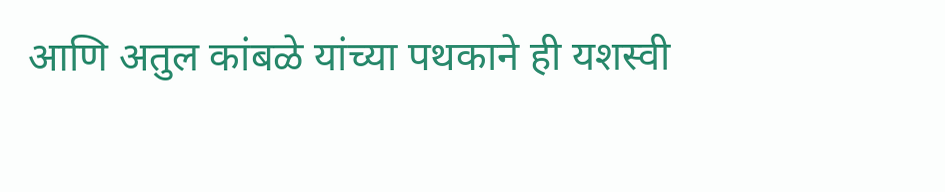आणि अतुल कांबळे यांच्या पथकाने ही यशस्वी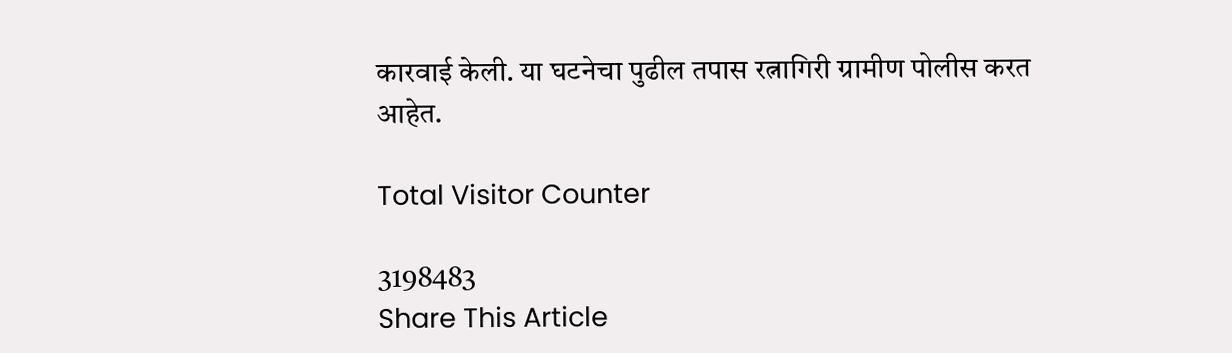कारवाई केली. या घटनेचा पुढील तपास रत्नागिरी ग्रामीण पोलीस करत आहेत.

Total Visitor Counter

3198483
Share This Article